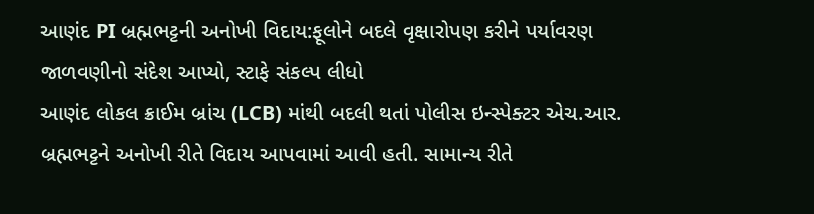આણંદ PI બ્રહ્મભટ્ટની અનોખી વિદાય:ફૂલોને બદલે વૃક્ષારોપણ કરીને પર્યાવરણ જાળવણીનો સંદેશ આપ્યો, સ્ટાફે સંકલ્પ લીધો
આણંદ લોકલ ક્રાઈમ બ્રાંચ (LCB) માંથી બદલી થતાં પોલીસ ઇન્સ્પેક્ટર એચ.આર. બ્રહ્મભટ્ટને અનોખી રીતે વિદાય આપવામાં આવી હતી. સામાન્ય રીતે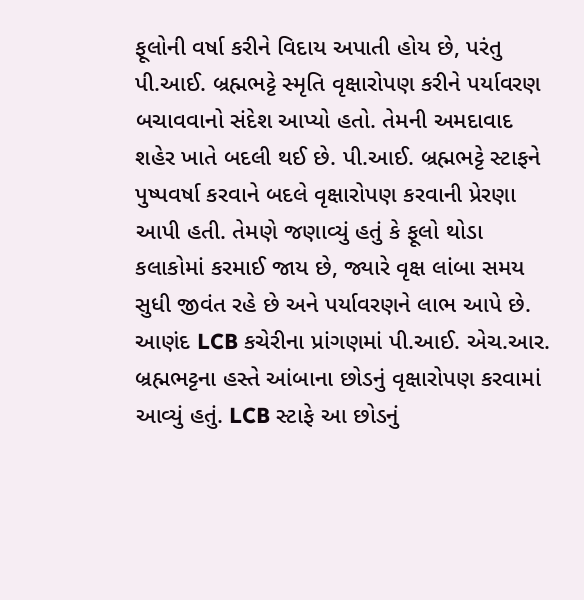ફૂલોની વર્ષા કરીને વિદાય અપાતી હોય છે, પરંતુ પી.આઈ. બ્રહ્મભટ્ટે સ્મૃતિ વૃક્ષારોપણ કરીને પર્યાવરણ બચાવવાનો સંદેશ આપ્યો હતો. તેમની અમદાવાદ શહેર ખાતે બદલી થઈ છે. પી.આઈ. બ્રહ્મભટ્ટે સ્ટાફને પુષ્પવર્ષા કરવાને બદલે વૃક્ષારોપણ કરવાની પ્રેરણા આપી હતી. તેમણે જણાવ્યું હતું કે ફૂલો થોડા કલાકોમાં કરમાઈ જાય છે, જ્યારે વૃક્ષ લાંબા સમય સુધી જીવંત રહે છે અને પર્યાવરણને લાભ આપે છે. આણંદ LCB કચેરીના પ્રાંગણમાં પી.આઈ. એચ.આર. બ્રહ્મભટ્ટના હસ્તે આંબાના છોડનું વૃક્ષારોપણ કરવામાં આવ્યું હતું. LCB સ્ટાફે આ છોડનું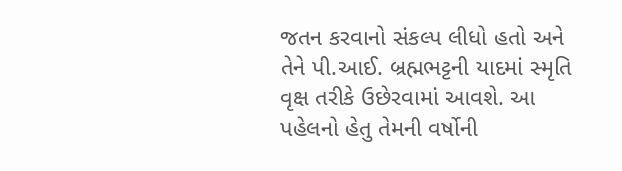જતન કરવાનો સંકલ્પ લીધો હતો અને તેને પી.આઈ. બ્રહ્મભટ્ટની યાદમાં સ્મૃતિ વૃક્ષ તરીકે ઉછેરવામાં આવશે. આ પહેલનો હેતુ તેમની વર્ષોની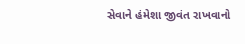સેવાને હંમેશા જીવંત રાખવાનો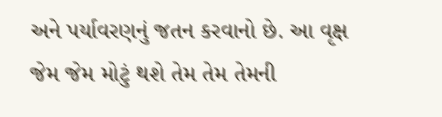અને પર્યાવરણનું જતન કરવાનો છે. આ વૃક્ષ જેમ જેમ મોટું થશે તેમ તેમ તેમની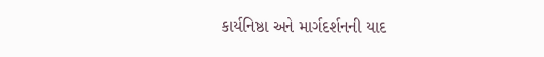કાર્યનિષ્ઠા અને માર્ગદર્શનની યાદ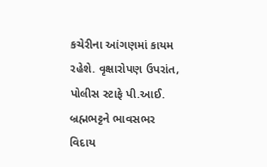કચેરીના આંગણમાં કાયમ રહેશે. વૃક્ષારોપણ ઉપરાંત, પોલીસ સ્ટાફે પી.આઈ. બ્રહ્મભટ્ટને ભાવસભર વિદાય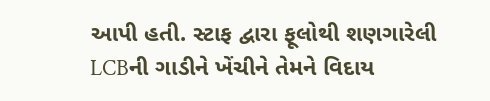આપી હતી. સ્ટાફ દ્વારા ફૂલોથી શણગારેલી LCBની ગાડીને ખેંચીને તેમને વિદાય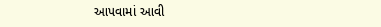આપવામાં આવી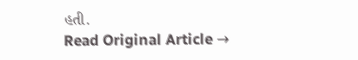હતી.
Read Original Article →